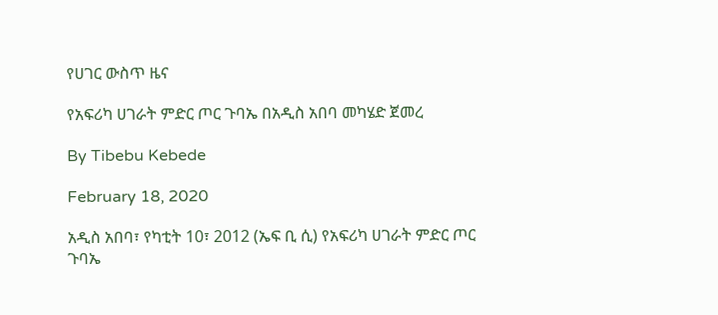የሀገር ውስጥ ዜና

የአፍሪካ ሀገራት ምድር ጦር ጉባኤ በአዲስ አበባ መካሄድ ጀመረ

By Tibebu Kebede

February 18, 2020

አዲስ አበባ፣ የካቲት 10፣ 2012 (ኤፍ ቢ ሲ) የአፍሪካ ሀገራት ምድር ጦር ጉባኤ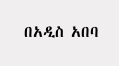በአዲስ አበባ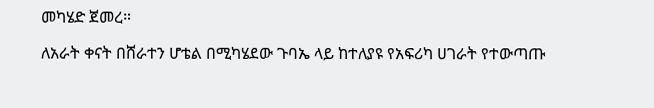መካሄድ ጀመረ።

ለአራት ቀናት በሸራተን ሆቴል በሚካሄደው ጉባኤ ላይ ከተለያዩ የአፍሪካ ሀገራት የተውጣጡ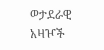ወታደራዊ አዛዦች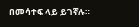በመሳተፍ ላይ ይገኛሉ።